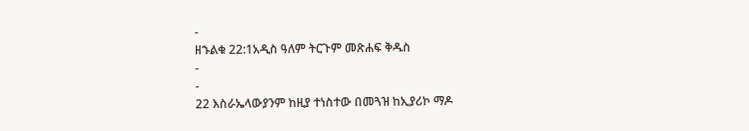-
ዘኁልቁ 22:1አዲስ ዓለም ትርጉም መጽሐፍ ቅዱስ
-
-
22 እስራኤላውያንም ከዚያ ተነስተው በመጓዝ ከኢያሪኮ ማዶ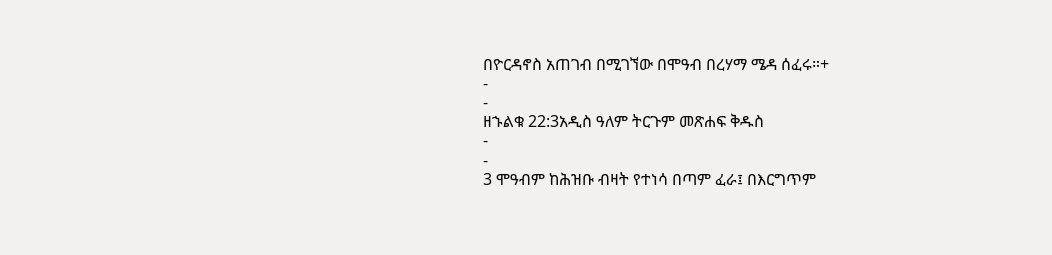በዮርዳኖስ አጠገብ በሚገኘው በሞዓብ በረሃማ ሜዳ ሰፈሩ።+
-
-
ዘኁልቁ 22:3አዲስ ዓለም ትርጉም መጽሐፍ ቅዱስ
-
-
3 ሞዓብም ከሕዝቡ ብዛት የተነሳ በጣም ፈራ፤ በእርግጥም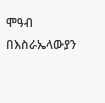ሞዓብ በእስራኤላውያን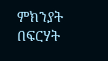ምክንያት በፍርሃት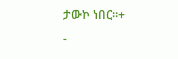ታውኮ ነበር።+
-